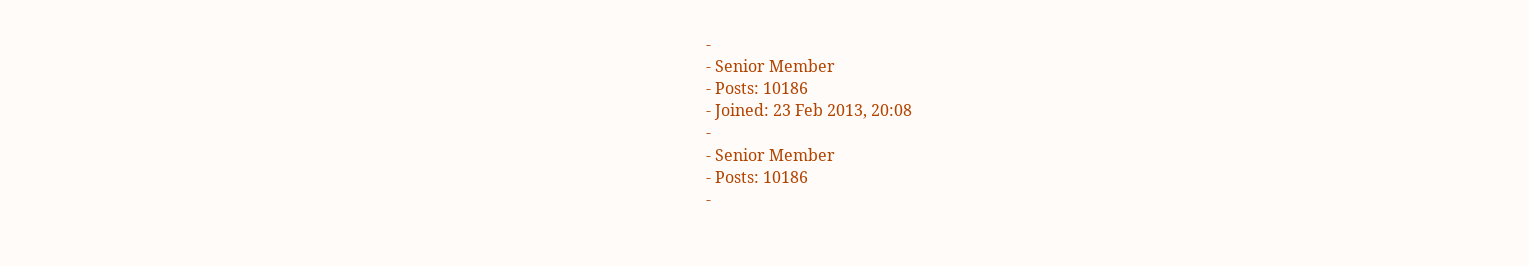-
- Senior Member
- Posts: 10186
- Joined: 23 Feb 2013, 20:08
-
- Senior Member
- Posts: 10186
-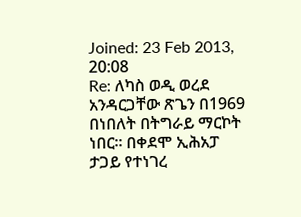Joined: 23 Feb 2013, 20:08
Re: ለካስ ወዲ ወረደ አንዳርጋቸው ጽጌን በ1969 በነበለት በትግራይ ማርኮት ነበር። በቀደሞ ኢሕአፓ ታጋይ የተነገረ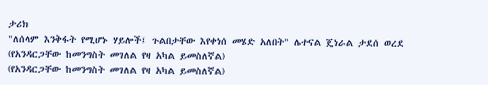ታሪክ
"ለሰላም እንቅፋት የሚሆኑ ሃይሎች፤ ጉልበታቸው እየቀነሰ መሄድ አለበት" ሌተናል ጄነራል ታደሰ ወረደ
(የአንዳርጋቸው ከመንግስት መገለል የዛ አካል ይመስለኛል)
(የአንዳርጋቸው ከመንግስት መገለል የዛ አካል ይመስለኛል)